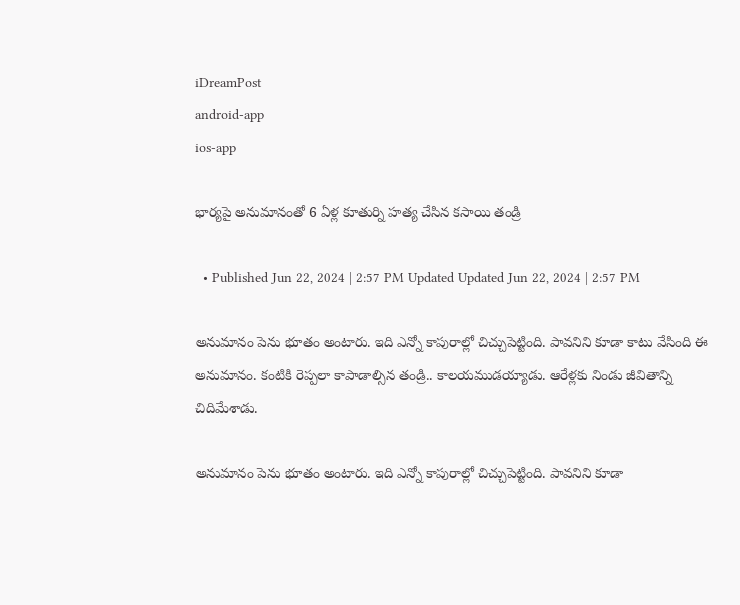iDreamPost
android-app
ios-app

భార్యపై అనుమానంతో 6 ఏళ్ల కూతుర్ని హత్య చేసిన కసాయి తండ్రి

  • Published Jun 22, 2024 | 2:57 PM Updated Updated Jun 22, 2024 | 2:57 PM

అనుమానం పెను భూతం అంటారు. ఇది ఎన్నో కాపురాల్లో చిచ్చుపెట్టింది. పావనిని కూడా కాటు వేసింది ఈ అనుమానం. కంటికి రెప్పలా కాపాడాల్సిన తండ్రి.. కాలయముడయ్యాడు. ఆరేళ్లకు నిండు జీవితాన్ని చిదిమేశాడు.

అనుమానం పెను భూతం అంటారు. ఇది ఎన్నో కాపురాల్లో చిచ్చుపెట్టింది. పావనిని కూడా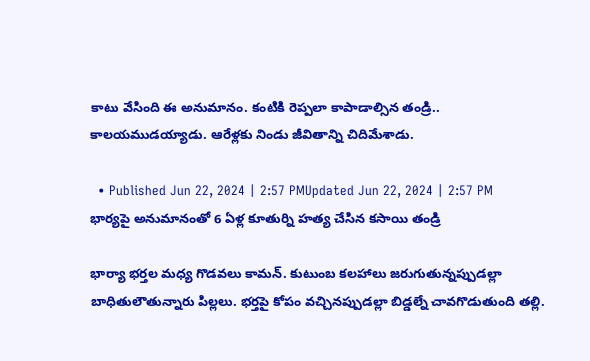కాటు వేసింది ఈ అనుమానం. కంటికి రెప్పలా కాపాడాల్సిన తండ్రి.. కాలయముడయ్యాడు. ఆరేళ్లకు నిండు జీవితాన్ని చిదిమేశాడు.

  • Published Jun 22, 2024 | 2:57 PMUpdated Jun 22, 2024 | 2:57 PM
భార్యపై అనుమానంతో 6 ఏళ్ల కూతుర్ని హత్య చేసిన కసాయి తండ్రి

భార్యా భర్తల మధ్య గొడవలు కామన్. కుటుంబ కలహాలు జరుగుతున్నప్పుడల్లా బాధితులౌతున్నారు పిల్లలు. భర్తపై కోపం వచ్చినప్పుడల్లా బిడ్డల్నే చావగొడుతుంది తల్లి.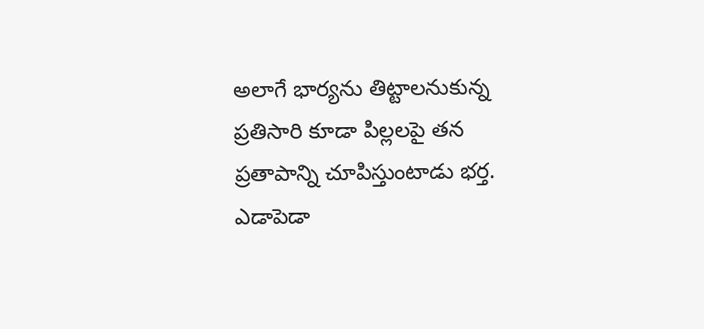అలాగే భార్యను తిట్టాలనుకున్న ప్రతిసారి కూడా పిల్లలపై తన ప్రతాపాన్ని చూపిస్తుంటాడు భర్త. ఎడాపెడా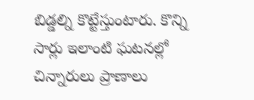బిడ్డల్ని కొట్టేస్తుంటారు. కొన్ని సార్లు ఇలాంటి ఘటనల్లో చిన్నారులు ప్రాణాలు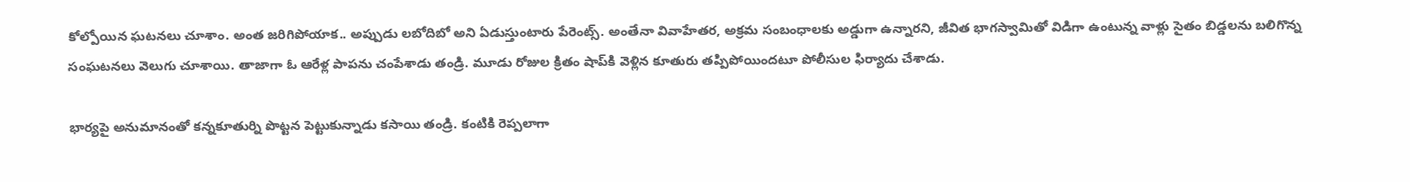కోల్పోయిన ఘటనలు చూశాం. అంత జరిగిపోయాక.. అప్పుడు లబోదిబో అని ఏడుస్తుంటారు పేరెంట్స్. అంతేనా వివాహేతర, అక్రమ సంబంధాలకు అడ్డుగా ఉన్నారని, జీవిత భాగస్వామితో విడిగా ఉంటున్న వాళ్లు సైతం బిడ్డలను బలిగొన్న సంఘటనలు వెలుగు చూశాయి. తాజాగా ఓ ఆరేళ్ల పాపను చంపేశాడు తండ్రి. మూడు రోజుల క్రితం షాప్‌కి వెళ్లిన కూతురు తప్పిపోయిందటూ పోలీసుల ఫిర్యాదు చేశాడు.

భార్యపై అనుమానంతో కన్నకూతుర్ని పొట్టన పెట్టుకున్నాడు కసాయి తండ్రి. కంటికి రెప్పలాగా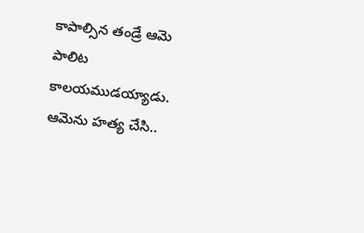కాపాల్సిన తండ్రే ఆమె పాలిట కాలయముడయ్యాడు. ఆమెను హత్య చేసి..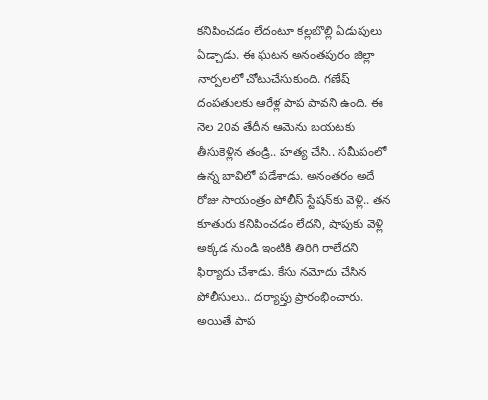కనిపించడం లేదంటూ కల్లబొల్లి ఏడుపులు ఏడ్చాడు. ఈ ఘటన అనంతపురం జిల్లా నార్పలలో చోటుచేసుకుంది. గణేష్ దంపతులకు ఆరేళ్ల పాప పావని ఉంది. ఈ నెల 20వ తేదీన ఆమెను బయటకు తీసుకెళ్లిన తండ్రి.. హత్య చేసి.. సమీపంలో ఉన్న బావిలో పడేశాడు. అనంతరం అదే రోజు సాయంత్రం పోలీస్ స్టేషన్‌కు వెళ్లి.. తన కూతురు కనిపించడం లేదని, షాపుకు వెళ్లి అక్కడ నుండి ఇంటికి తిరిగి రాలేదని ఫిర్యాదు చేశాడు. కేసు నమోదు చేసిన పోలీసులు.. దర్యాప్తు ప్రారంభించారు. అయితే పాప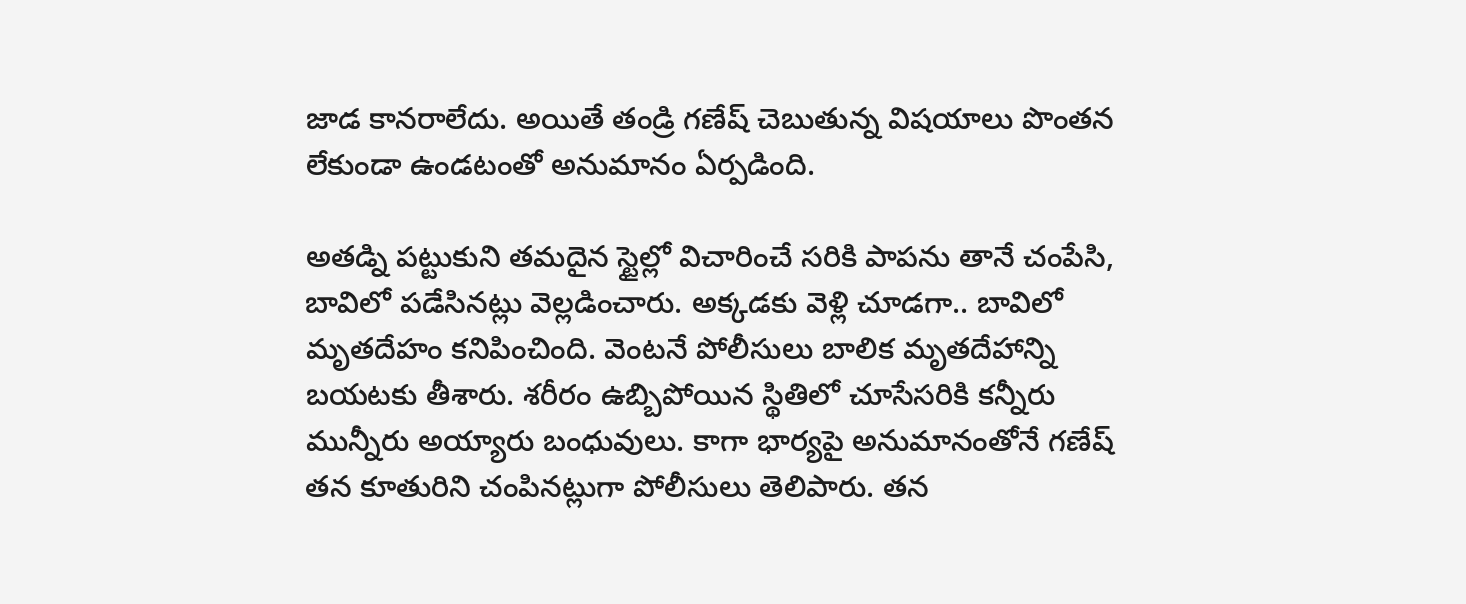జాడ కానరాలేదు. అయితే తండ్రి గణేష్ చెబుతున్న విషయాలు పొంతన లేకుండా ఉండటంతో అనుమానం ఏర్పడింది.

అతడ్ని పట్టుకుని తమదైన స్టైల్లో విచారించే సరికి పాపను తానే చంపేసి, బావిలో పడేసినట్లు వెల్లడించారు. అక్కడకు వెళ్లి చూడగా.. బావిలో మృతదేహం కనిపించింది. వెంటనే పోలీసులు బాలిక మృతదేహాన్ని బయటకు తీశారు. శరీరం ఉబ్బిపోయిన స్థితిలో చూసేసరికి కన్నీరు మున్నీరు అయ్యారు బంధువులు. కాగా భార్యపై అనుమానంతోనే గణేష్ తన కూతురిని చంపినట్లుగా పోలీసులు తెలిపారు. తన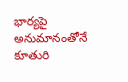భార్యపై అనుమానంతోనే కూతురి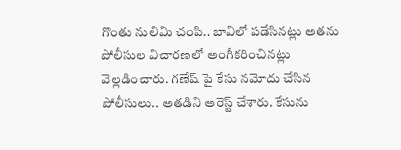గొంతు నులిమి చంపి.. బావిలో పడేసినట్లు అతను పోలీసుల విచారణలో అంగీకరించినట్లు వెల్లడించారు. గణేష్ పై కేసు నమోదు చేసిన పోలీసులు.. అతడిని అరెస్ట్ చేశారు. కేసును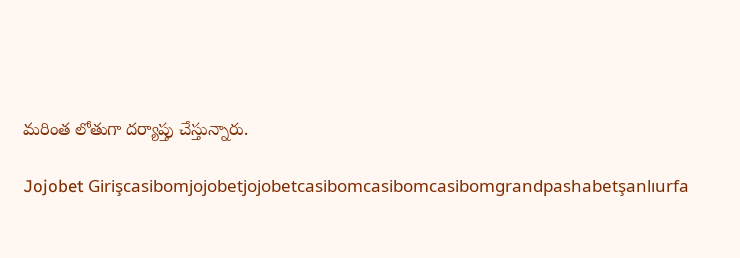మరింత లోతుగా దర్యాప్తు చేస్తున్నారు.

Jojobet Girişcasibomjojobetjojobetcasibomcasibomcasibomgrandpashabetşanlıurfa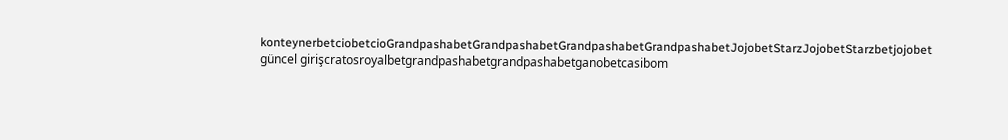konteynerbetciobetcioGrandpashabetGrandpashabetGrandpashabetGrandpashabetJojobetStarzJojobetStarzbetjojobet güncel girişcratosroyalbetgrandpashabetgrandpashabetganobetcasibom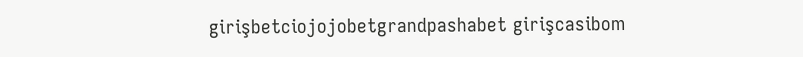girişbetciojojobetgrandpashabet girişcasibom